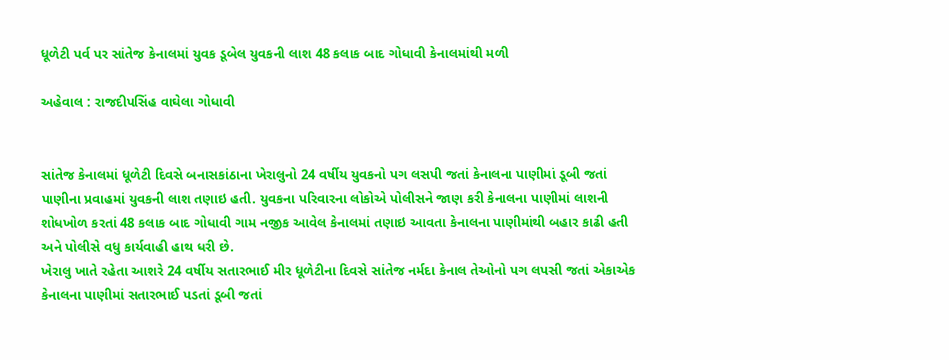ધૂળેટી પર્વ પર સાંતેજ કેનાલમાં યુવક ડૂબેલ યુવકની લાશ 48 કલાક બાદ ગોધાવી કેનાલમાંથી મળી

અહેવાલ : રાજદીપસિંહ વાઘેલા ગોધાવી


સાંતેજ કેનાલમાં ધૂળેટી દિવસે બનાસકાંઠાના ખેરાલુનો 24 વર્ષીય યુવકનો પગ લસપી જતાં કેનાલના પાણીમાં ડૂબી જતાં પાણીના પ્રવાહમાં યુવકની લાશ તણાઇ હતી. યુવકના પરિવારના લોકોએ પોલીસને જાણ કરી કેનાલના પાણીમાં લાશની શોધખોળ કરતાં 48 કલાક બાદ ગોધાવી ગામ નજીક આવેલ કેનાલમાં તણાઇ આવતા કેનાલના પાણીમાંથી બહાર કાઢી હતી અને પોલીસે વધુ કાર્યવાહી હાથ ધરી છે.
ખેરાલુ ખાતે રહેતા આશરે 24 વર્ષીય સતારભાઈ મીર ધૂળેટીના દિવસે સાંતેજ નર્મદા કેનાલ તેઓનો પગ લપસી જતાં એકાએક કેનાલના પાણીમાં સતારભાઈ પડતાં ડૂબી જતાં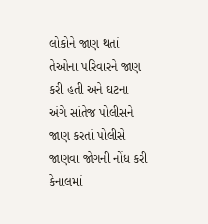લોકોને જાણ થતાં તેઓના પરિવારને જાણ કરી હતી અને ઘટના અંગે સાંતેજ પોલીસને જાણ કરતાં પોલીસે જાણવા જોગની નોંધ કરી કેનાલમાં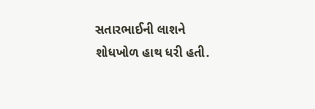સતારભાઈની લાશને શોધખોળ હાથ ધરી હતી.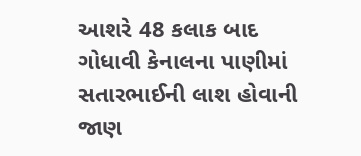આશરે 48 કલાક બાદ ગોધાવી કેનાલના પાણીમાં સતારભાઈની લાશ હોવાની જાણ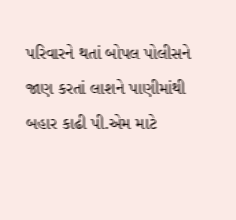પરિવારને થતાં બોપલ પોલીસને જાણ કરતાં લાશને પાણીમાંથી બહાર કાઢી પી.એમ માટે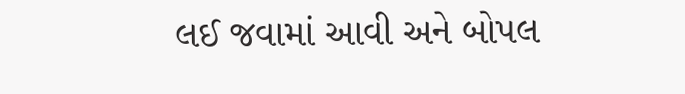લઈ જવામાં આવી અને બોપલ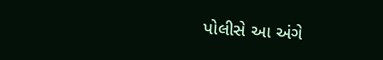પોલીસે આ અંગે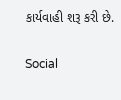કાર્યવાહી શરૂ કરી છે.

Social